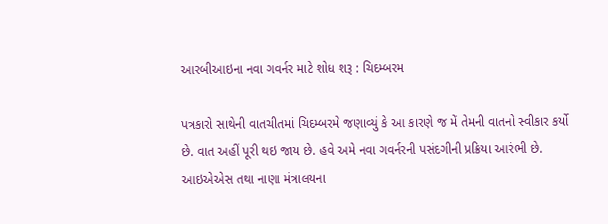આરબીઆઇના નવા ગવર્નર માટે શોધ શરૂ : ચિદમ્બરમ

પત્રકારો સાથેની વાતચીતમાં ચિદમ્બરમે જણાવ્યું કે આ કારણે જ મેં તેમની વાતનો સ્વીકાર કર્યો છે. વાત અહીં પૂરી થઇ જાય છે. હવે અમે નવા ગવર્નરની પસંદગીની પ્રક્રિયા આરંભી છે. આઇએએસ તથા નાણા મંત્રાલયના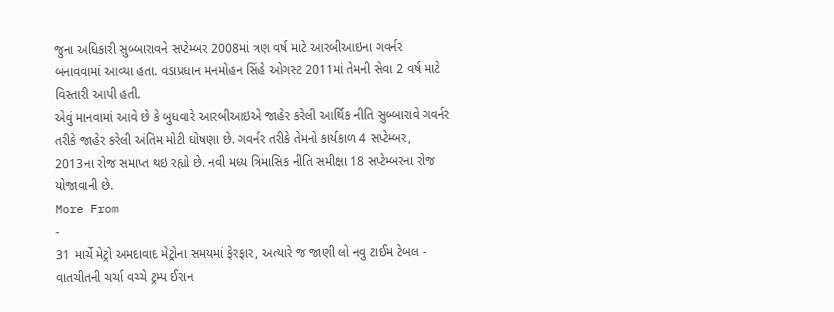જુના અધિકારી સુબ્બારાવને સપ્ટેમ્બર 2008માં ત્રણ વર્ષ માટે આરબીઆઇના ગવર્નર બનાવવામાં આવ્યા હતા. વડાપ્રધાન મનમોહન સિંહે ઓગસ્ટ 2011માં તેમની સેવા 2 વર્ષ માટે વિસ્તારી આપી હતી.
એવું માનવામાં આવે છે કે બુધવારે આરબીઆઇએ જાહેર કરેલી આર્થિક નીતિ સુબ્બારાવે ગવર્નર તરીકે જાહેર કરેલી અંતિમ મોટી ઘોષણા છે. ગવર્નર તરીકે તેમનો કાર્યકાળ 4 સપ્ટેમ્બર, 2013ના રોજ સમાપ્ત થઇ રહ્યો છે. નવી મધ્ય ત્રિમાસિક નીતિ સમીક્ષા 18 સપ્ટેમ્બરના રોજ યોજાવાની છે.
More From
-
31 માર્ચે મેટ્રો અમદાવાદ મેટ્રોના સમયમાં ફેરફાર, અત્યારે જ જાણી લો નવુ ટાઈમ ટેબલ -
વાતચીતની ચર્ચા વચ્ચે ટ્રમ્પ ઈરાન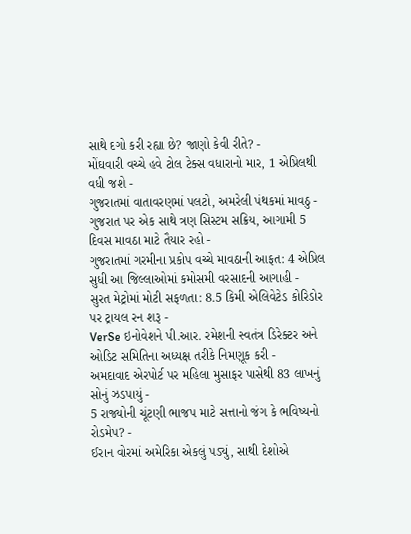સાથે દગો કરી રહ્યા છે? જાણો કેવી રીતે? -
મોંઘવારી વચ્ચે હવે ટોલ ટેક્સ વધારાનો માર, 1 એપ્રિલથી વધી જશે -
ગુજરાતમાં વાતાવરણમાં પલટો, અમરેલી પંથકમાં માવઠુ -
ગુજરાત પર એક સાથે ત્રણ સિસ્ટમ સક્રિય, આગામી 5 દિવસ માવઠા માટે તૈયાર રહો -
ગુજરાતમાં ગરમીના પ્રકોપ વચ્ચે માવઠાની આફત: 4 એપ્રિલ સુધી આ જિલ્લાઓમાં કમોસમી વરસાદની આગાહી -
સુરત મેટ્રોમાં મોટી સફળતા: 8.5 કિમી એલિવેટેડ કોરિડોર પર ટ્રાયલ રન શરૂ -
VerSe ઇનોવેશને પી.આર. રમેશની સ્વતંત્ર ડિરેક્ટર અને ઓડિટ સમિતિના અધ્યક્ષ તરીકે નિમણૂક કરી -
અમદાવાદ એરપોર્ટ પર મહિલા મુસાફર પાસેથી 83 લાખનું સોનું ઝડપાયું -
5 રાજ્યોની ચૂંટણી ભાજપ માટે સત્તાનો જંગ કે ભવિષ્યનો રોડમેપ? -
ઈરાન વોરમાં અમેરિકા એકલું પડ્યું, સાથી દેશોએ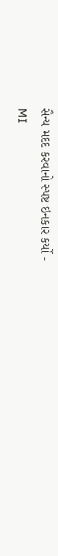સૈન્ય મદદ કરવાનો સ્પષ્ટ ઇનકાર કર્યો -
MI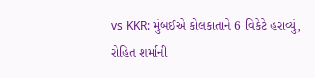vs KKR: મુંબઈએ કોલકાતાને 6 વિકેટે હરાવ્યું, રોહિત શર્માની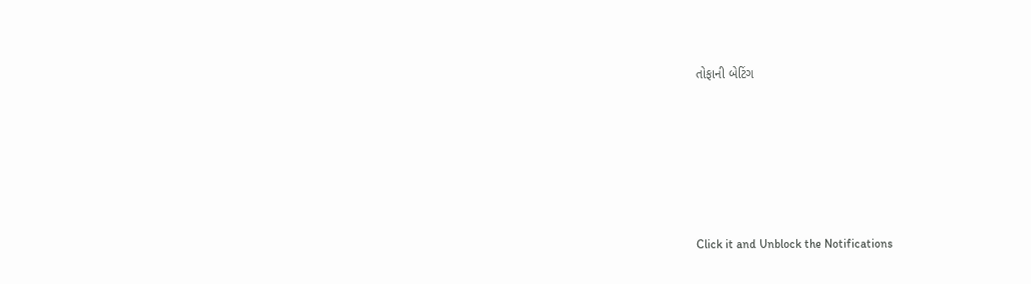તોફાની બેટિંગ






Click it and Unblock the Notifications